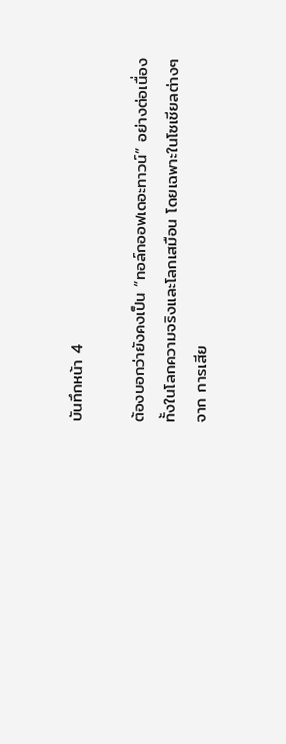บันทึกหน้า 4

ต้องบอกว่ายังคงเป็น “ทอล์กออฟเดอะทาวน์” อย่างต่อเนื่องทั้งในโลกความจริงและโลกเสมือน โดยเฉพาะในโซเชียลต่างๆ จาก การเสีย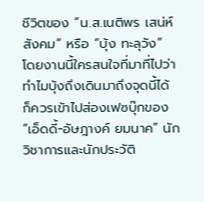ชีวิตของ “น.ส.เนติพร เสน่ห์สังคม” หรือ “บุ้ง ทะลุวัง” โดยงานนี้ใครสนใจที่มาที่ไปว่าทำไมบุ้งถึงเดินมาถึงจุดนี้ได้ ก็ควรเข้าไปส่องเฟซบุ๊กของ “เอ็ดดี้-อัษฎางค์ ยมนาค” นักวิชาการและนักประวัติ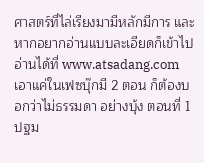ศาสตร์ที่ไล่เรียงมามีหลักมีการ และหากอยากอ่านแบบละเอียดก็เข้าไปอ่านได้ที่ www.atsadang.com เอาแค่ในเฟซบุ๊กมี 2 ตอน ก็ต้องบอกว่าไม่ธรรมดา อย่างบุ้ง ตอนที่ 1 ปฐม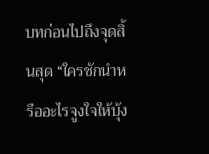บทก่อนไปถึงจุดสิ้นสุด “ใครชักนำหรืออะไรจูงใจให้บุ้ง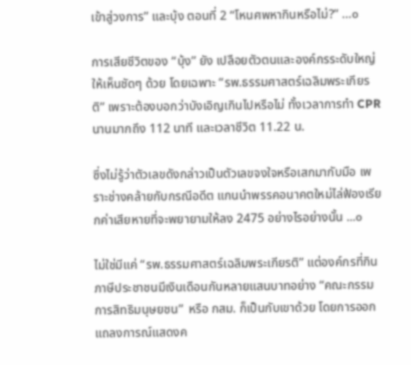เข้าสู่วงการ” และบุ้ง ตอนที่ 2 “โหนศพหากินหรือไม่?” …๐

การเสียชีวิตของ “บุ้ง” ยัง เปลือยตัวตนและองค์กรระดับใหญ่ให้เห็นชัดๆ ด้วย โดยเฉพาะ “รพ.ธรรมศาสตร์เฉลิมพระเกียรติ” เพราะต้องบอกว่าบังเอิญเกินไปหรือไม่ ทั้งเวลาการทำ CPR นานมากถึง 112 นาที และเวลาชีวิต 11.22 น.

ซึ่งไม่รู้ว่าตัวเลขดังกล่าวเป็นตัวเลขจงใจหรือเสกมากับมือ เพราะช่างคล้ายกับกรณีอดีต แกนนำพรรคอนาคตใหม่ไล่ฟ้องเรียกค่าเสียหายที่จะพยายามให้ลง 2475 อย่างไรอย่างนั้น ...๐

ไม่ใช่มีแค่ “รพ.ธรรมศาสตร์เฉลิมพระเกียรติ” แต่องค์กรที่กินภาษีประชาชนมีเงินเดือนกันหลายแสนบาทอย่าง “คณะกรรมการสิทธิมนุษยชน” หรือ กสม. ก็เป็นกับเขาด้วย โดยการออกแถลงการณ์แสดงค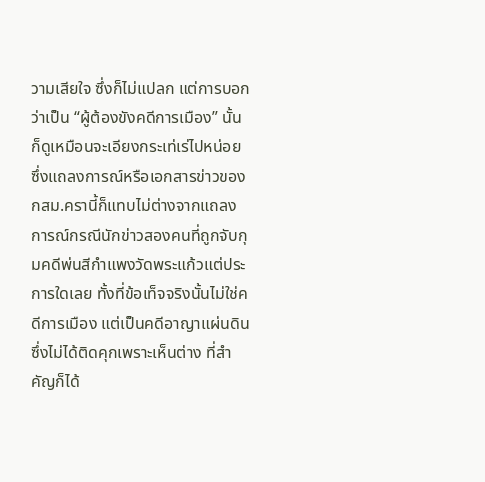วามเสียใจ ซึ่งก็ไม่แปลก แต่การบอกว่าเป็น “ผู้ต้องขังคดีการเมือง” นั้น ก็ดูเหมือนจะเอียงกระเท่เร่ไปหน่อย ซึ่งแถลงการณ์หรือเอกสารข่าวของ กสม.ครานี้ก็แทบไม่ต่างจากแถลงการณ์กรณีนักข่าวสองคนที่ถูกจับกุมคดีพ่นสีกำแพงวัดพระแก้วแต่ประการใดเลย ทั้งที่ข้อเท็จจริงนั้นไม่ใช่คดีการเมือง แต่เป็นคดีอาญาแผ่นดิน ซึ่งไม่ได้ติดคุกเพราะเห็นต่าง ที่สำคัญก็ได้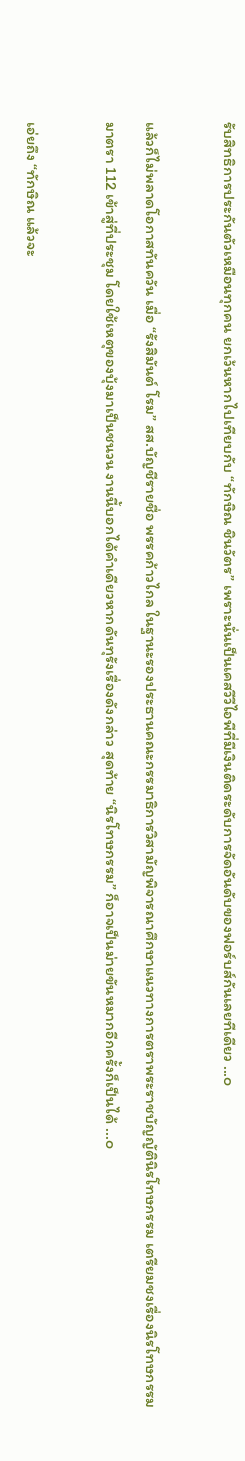รับสิทธิการประกันตัวเหมือนทุกคน ยกเว้นหากไปเทียบกับ “ทักษิณ ชินวัตร” เพราะนั่นเป็นเคสวีวีไอพีที่มีเงินติดระดับการจัดอันดับของฟอร์บส์กันเลยทีเดียว ...๐

แล้วก็ไม่พลาดโอกาสทันควัน เมื่อ “รังสิมันต์ โรม” สส.บัญชีรายชื่อ พรรคก้าวไกล ในฐานะรองประธานคณะกรรมาธิการวิสามัญพิจารณาศึกษาแนวทางการตราพระราชบัญญัตินิรโทษกรรม เตรียมชงเรื่องนิรโทษกรรม มาตรา 112 เข้าสู่ที่ประชุม โดยใช้เหตุของบุ้งมาเป็นชนวน งานนี้บอกได้คำเดียวหากดันทุรังเรื่องดังกล่าว สุดท้าย “นิรโทษกรรม” ก็อาจเป็นม่ายขันหมากอีกครั้งก็เป็นได้ ...๐

เอ่ยถึง “ทักษิณ แล้วจะ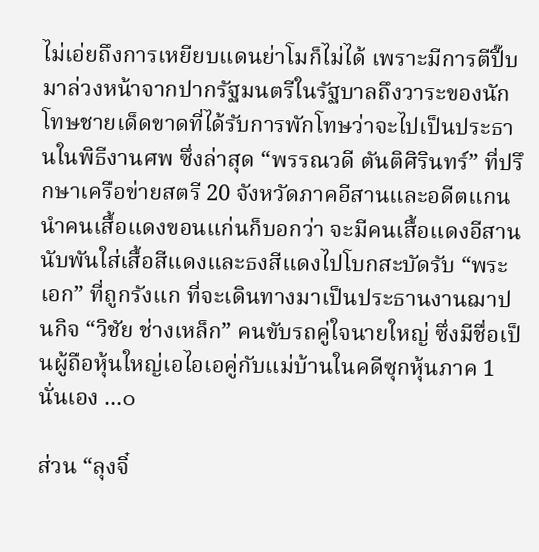ไม่เอ่ยถึงการเหยียบแดนย่าโมก็ไม่ได้ เพราะมีการตีปี๊บมาล่วงหน้าจากปากรัฐมนตรีในรัฐบาลถึงวาระของนักโทษชายเด็ดขาดที่ได้รับการพักโทษว่าจะไปเป็นประธานในพิธีงานศพ ซึ่งล่าสุด “พรรณวดี ตันติศิรินทร์” ที่ปรึกษาเครือข่ายสตรี 20 จังหวัดภาคอีสานและอดีตแกนนำคนเสื้อแดงขอนแก่นก็บอกว่า จะมีคนเสื้อแดงอีสานนับพันใส่เสื้อสีแดงและธงสีแดงไปโบกสะบัดรับ “พระเอก” ที่ถูกรังแก ที่จะเดินทางมาเป็นประธานงานฌาปนกิจ “วิชัย ช่างเหล็ก” คนขับรถคู่ใจนายใหญ่ ซึ่งมีชื่อเป็นผู้ถือหุ้นใหญ่เอไอเอคู่กับแม่บ้านในคดีซุกหุ้นภาค 1 นั่นเอง ...๐

ส่วน “ลุงจิ๋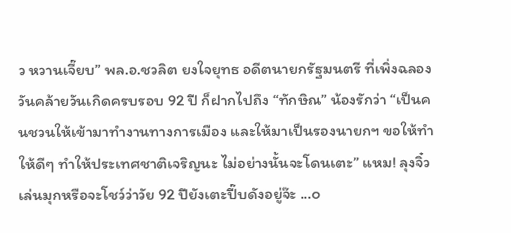ว หวานเจี๊ยบ” พล.อ.ชวลิต ยงใจยุทธ อดีตนายกรัฐมนตรี ที่เพิ่งฉลองวันคล้ายวันเกิดครบรอบ 92 ปี ก็ฝากไปถึง “ทักษิณ” น้องรักว่า “เป็นคนชวนให้เข้ามาทำงานทางการเมือง และให้มาเป็นรองนายกฯ ขอให้ทำให้ดีๆ ทำให้ประเทศชาติเจริญนะ ไม่อย่างนั้นจะโดนเตะ” แหม! ลุงจิ๋วเล่นมุกหรือจะโชว์ว่าวัย 92 ปียังเตะปี๊บดังอยู่จ๊ะ ...๐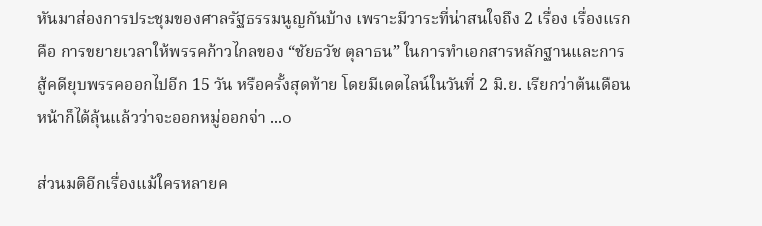หันมาส่องการประชุมของศาลรัฐธรรมนูญกันบ้าง เพราะมีวาระที่น่าสนใจถึง 2 เรื่อง เรื่องแรกคือ การขยายเวลาให้พรรคก้าวไกลของ “ชัยธวัช ตุลาธน” ในการทำเอกสารหลักฐานและการสู้คดียุบพรรคออกไปอีก 15 วัน หรือครั้งสุดท้าย โดยมีเดดไลน์ในวันที่ 2 มิ.ย. เรียกว่าต้นเดือนหน้าก็ได้ลุ้นแล้วว่าจะออกหมู่ออกจ่า ...๐

ส่วนมติอีกเรื่องแม้ใครหลายค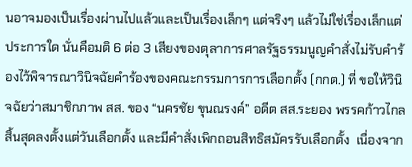นอาจมองเป็นเรื่องผ่านไปแล้วและเป็นเรื่องเล็กๆ แต่จริงๆ แล้วไม่ใช่เรื่องเล็กแต่ประการใด นั่นคือมติ 6 ต่อ 3 เสียงของตุลาการศาลรัฐธรรมนูญคำสั่งไม่รับคำร้องไว้พิจารณาวินิจฉัยคำร้องของคณะกรรมการการเลือกตั้ง (กกต.) ที่ ขอให้วินิจฉัยว่าสมาชิกภาพ สส. ของ “นครชัย ขุนณรงค์” อดีต สส.ระยอง พรรคก้าวไกล สิ้นสุดลงตั้งแต่วันเลือกตั้ง และมีคำสั่งเพิกถอนสิทธิสมัครรับเลือกตั้ง  เนื่องจาก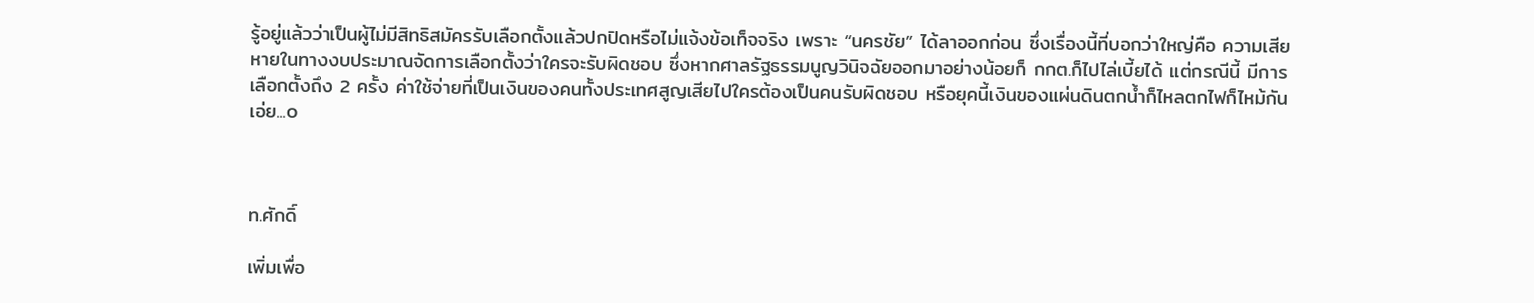รู้อยู่แล้วว่าเป็นผู้ไม่มีสิทธิสมัครรับเลือกตั้งแล้วปกปิดหรือไม่แจ้งข้อเท็จจริง เพราะ “นครชัย” ได้ลาออกก่อน ซึ่งเรื่องนี้ที่บอกว่าใหญ่คือ ความเสียหายในทางงบประมาณจัดการเลือกตั้งว่าใครจะรับผิดชอบ ซึ่งหากศาลรัฐธรรมนูญวินิจฉัยออกมาอย่างน้อยก็ กกต.ก็ไปไล่เบี้ยได้ แต่กรณีนี้ มีการเลือกตั้งถึง 2 ครั้ง ค่าใช้จ่ายที่เป็นเงินของคนทั้งประเทศสูญเสียไปใครต้องเป็นคนรับผิดชอบ หรือยุคนี้เงินของแผ่นดินตกน้ำก็ไหลตกไฟก็ไหม้กันเอ่ย...๐



ท.ศักดิ์

เพิ่มเพื่อ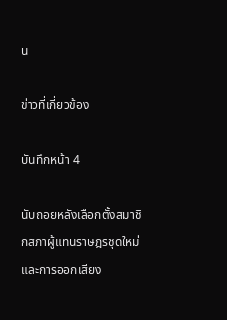น

ข่าวที่เกี่ยวข้อง

บันทึกหน้า 4

นับถอยหลังเลือกตั้งสมาชิกสภาผู้แทนราษฎรชุดใหม่และการออกเสียง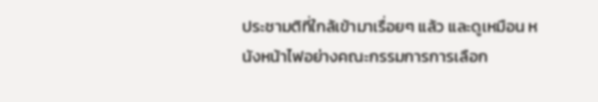ประชามติที่ใกล้เข้ามาเรื่อยๆ แล้ว และดูเหมือน หนังหน้าไฟอย่างคณะกรรมการการเลือก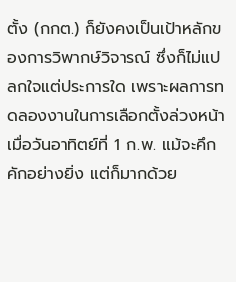ตั้ง (กกต.) ก็ยังคงเป็นเป้าหลักของการวิพากษ์วิจารณ์ ซึ่งก็ไม่แปลกใจแต่ประการใด เพราะผลการทดลองงานในการเลือกตั้งล่วงหน้าเมื่อวันอาทิตย์ที่ 1 ก.พ. แม้จะคึกคักอย่างยิ่ง แต่ก็มากด้วย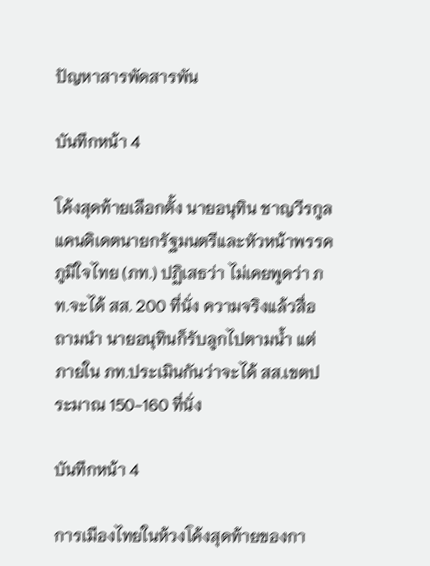ปัญหาสารพัดสารพัน

บันทึกหน้า 4

โค้งสุดท้ายเลือกตั้ง นายอนุทิน ชาญวีรกูล แคนดิเดตนายกรัฐมนตรีและหัวหน้าพรรคภูมิใจไทย (ภท.) ปฏิเสธว่า ไม่เคยพูดว่า ภท.จะได้ สส. 200 ที่นั่ง ความจริงแล้วสื่อถามนำ นายอนุทินก็รับลูกไปตามน้ำ แต่ภายใน ภท.ประเมินกันว่าจะได้ สส.เขตประมาณ 150-160 ที่นั่ง

บันทึกหน้า 4

การเมืองไทยในห้วงโค้งสุดท้ายของกา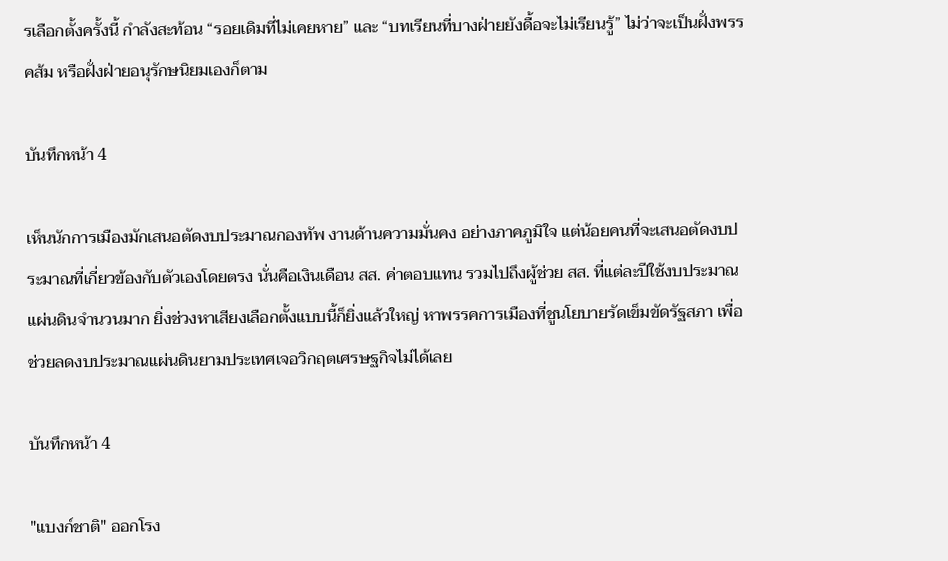รเลือกตั้งครั้งนี้ กำลังสะท้อน “รอยเดิมที่ไม่เคยหาย” และ “บทเรียนที่บางฝ่ายยังดื้อจะไม่เรียนรู้” ไม่ว่าจะเป็นฝั่งพรรคส้ม หรือฝั่งฝ่ายอนุรักษนิยมเองก็ตาม

บันทึกหน้า 4

เห็นนักการเมืองมักเสนอตัดงบประมาณกองทัพ งานด้านความมั่นคง อย่างภาคภูมิใจ แต่น้อยคนที่จะเสนอตัดงบประมาณที่เกี่ยวข้องกับตัวเองโดยตรง นั่นคือเงินเดือน สส. ค่าตอบแทน รวมไปถึงผู้ช่วย สส. ที่แต่ละปีใช้งบประมาณแผ่นดินจำนวนมาก ยิ่งช่วงหาเสียงเลือกตั้งแบบนี้ก็ยิ่งแล้วใหญ่ หาพรรคการเมืองที่ชูนโยบายรัดเข็มขัดรัฐสภา เพื่อช่วยลดงบประมาณแผ่นดินยามประเทศเจอวิกฤตเศรษฐกิจไม่ได้เลย

บันทึกหน้า 4

"แบงก์ชาติ" ออกโรง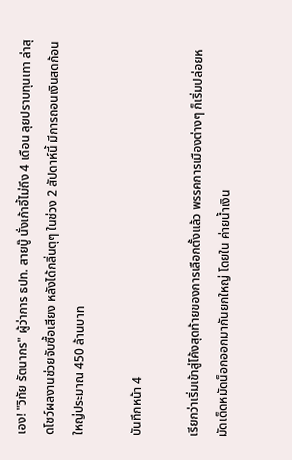เอง! "วิทัย รัตนากร" ผู้ว่าการ ธปท. สายบู๊ นั่งเก้าอี้ไม่ถึง 4 เดือน ลุยปราบทุนเทา ล่าสุดโชว์ผลงานช่วยจับซื้อเสียง หลังได้กลิ่นตุๆ ในช่วง 2 สัปดาห์นี้ มีการถอนเงินสดก้อนใหญ่ประมาณ 450 ล้านบาท

บันทึกหน้า 4

เรียกว่าเริ่มเข้าสู่โค้งสุดท้ายของการเลือกตั้งแล้ว พรรคการเมืองต่างๆ ก็เริ่มปล่อยหมัดเด็ดหมัดน็อกออกมากันยกใหญ่ โดยใน ค่ายน้ำเงิน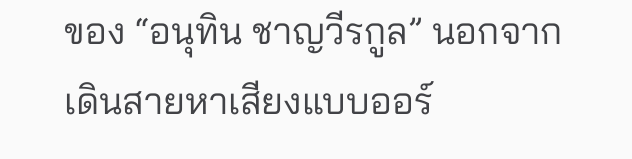ของ “อนุทิน ชาญวีรกูล” นอกจากเดินสายหาเสียงแบบออร์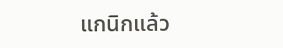แกนิกแล้ว